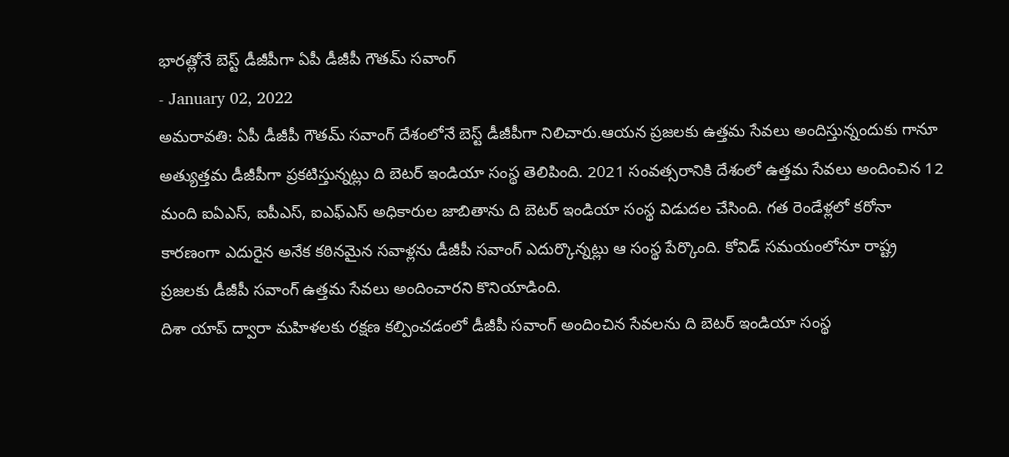భారత్లోనే బెస్ట్ డీజీపీగా ఏపీ డీజీపీ గౌతమ్ సవాంగ్
- January 02, 2022
అమరావతి: ఏపీ డీజీపీ గౌతమ్ సవాంగ్ దేశంలోనే బెస్ట్ డీజీపీగా నిలిచారు.ఆయన ప్రజలకు ఉత్తమ సేవలు అందిస్తున్నందుకు గానూ అత్యుత్తమ డీజీపీగా ప్రకటిస్తున్నట్లు ది బెటర్ ఇండియా సంస్థ తెలిపింది. 2021 సంవత్సరానికి దేశంలో ఉత్తమ సేవలు అందించిన 12 మంది ఐఏఎస్, ఐపీఎస్, ఐఎఫ్ఎస్ అధికారుల జాబితాను ది బెటర్ ఇండియా సంస్థ విడుదల చేసింది. గత రెండేళ్లలో కరోనా కారణంగా ఎదురైన అనేక కఠినమైన సవాళ్లను డీజీపీ సవాంగ్ ఎదుర్కొన్నట్లు ఆ సంస్థ పేర్కొంది. కోవిడ్ సమయంలోనూ రాష్ట్ర ప్రజలకు డీజీపీ సవాంగ్ ఉత్తమ సేవలు అందించారని కొనియాడింది.
దిశా యాప్ ద్వారా మహిళలకు రక్షణ కల్పించడంలో డీజీపీ సవాంగ్ అందించిన సేవలను ది బెటర్ ఇండియా సంస్థ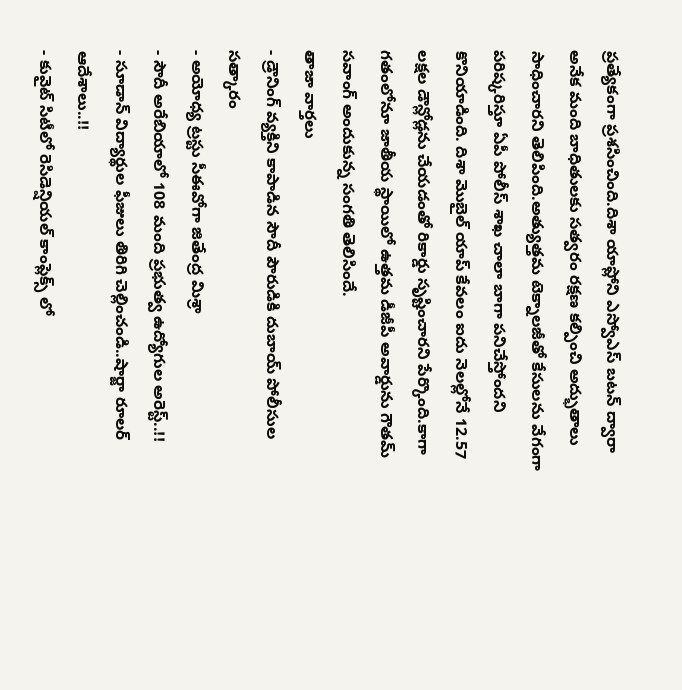ప్రత్యేకంగా ప్రశసించింది.దిశా యాప్లోని ఎస్వోఎస్ బటన్ ద్వారా అనేక మంది బాధితులకు సత్వరం రక్షణ కల్పించి అద్భుతాలు సాధించారని తెలిపింది.అత్యుత్తమ టెక్నాలజీతో కేసులను వేగంగా పరిష్కరిస్తూ ఏపీ పోలీస్ శాఖ చాలా బాగా పనిచేస్తోందని కొనియాడింది. దిశా మొబైల్ యాప్ కేవలం ఐదు నెలల్లోనే 12.57 లక్షల డౌన్లోడ్లను చేయడంతో రికార్డు సృష్టించారని పేర్కొంది.కాగా గతంలోనూ జాతీయ స్థాయిలో ఉత్తమ డీజీపీ అవార్డును గౌతమ్ సవాంగ్ అందుకున్న సంగతి తెలిసిందే.
తాజా వార్తలు
- డ్రౌనింగ్ వ్యక్తిని కాపాడిన సౌదీ పౌరుడికి దుబాయ్ పోలీసుల సత్కారం
- అయోధ్య ట్రస్టు సీఈవోగా జితేంద్ర మిశ్రా
- సౌదీ అరేబియాలో 108 మంది ప్రభుత్వ ఉద్యోగుల అరెస్ట్..!!
- సూడాన్ విద్యార్థుల ఫీజులు తిరిగి చెల్లించండి..షార్జా రూలర్ ఆదేశాలు..!!
- కువైట్ సిటీలో రెసిడెన్షియల్ కాంప్లెక్స్ లో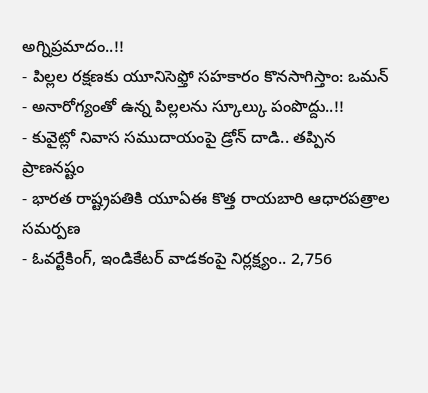అగ్నిప్రమాదం..!!
- పిల్లల రక్షణకు యూనిసెఫ్తో సహకారం కొనసాగిస్తాం: ఒమన్
- అనారోగ్యంతో ఉన్న పిల్లలను స్కూల్కు పంపొద్దు..!!
- కువైట్లో నివాస సముదాయంపై డ్రోన్ దాడి.. తప్పిన ప్రాణనష్టం
- భారత రాష్ట్రపతికి యూఏఈ కొత్త రాయబారి ఆధారపత్రాల సమర్పణ
- ఓవర్టేకింగ్, ఇండికేటర్ వాడకంపై నిర్లక్ష్యం.. 2,756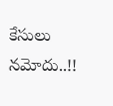కేసులు నమోదు..!!